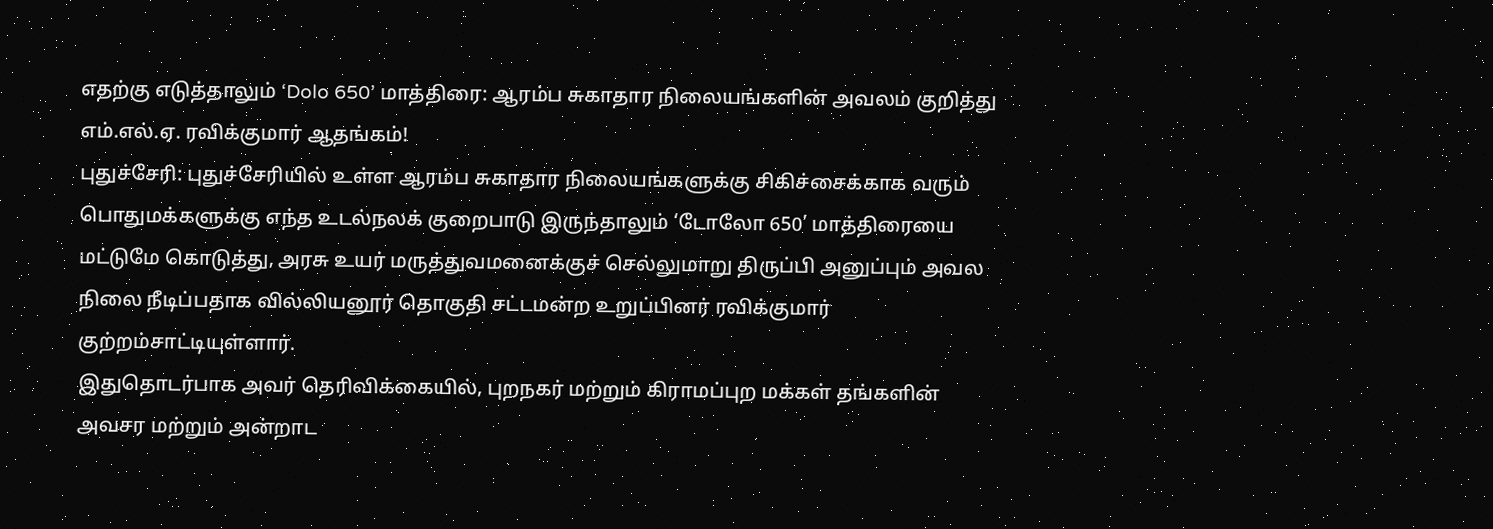எதற்கு எடுத்தாலும் ‘Dolo 650’ மாத்திரை: ஆரம்ப சுகாதார நிலையங்களின் அவலம் குறித்து எம்.எல்.ஏ. ரவிக்குமார் ஆதங்கம்!
புதுச்சேரி: புதுச்சேரியில் உள்ள ஆரம்ப சுகாதார நிலையங்களுக்கு சிகிச்சைக்காக வரும் பொதுமக்களுக்கு எந்த உடல்நலக் குறைபாடு இருந்தாலும் ‘டோலோ 650’ மாத்திரையை மட்டுமே கொடுத்து, அரசு உயர் மருத்துவமனைக்குச் செல்லுமாறு திருப்பி அனுப்பும் அவல நிலை நீடிப்பதாக வில்லியனூர் தொகுதி சட்டமன்ற உறுப்பினர் ரவிக்குமார் குற்றம்சாட்டியுள்ளார்.
இதுதொடர்பாக அவர் தெரிவிக்கையில், புறநகர் மற்றும் கிராமப்புற மக்கள் தங்களின் அவசர மற்றும் அன்றாட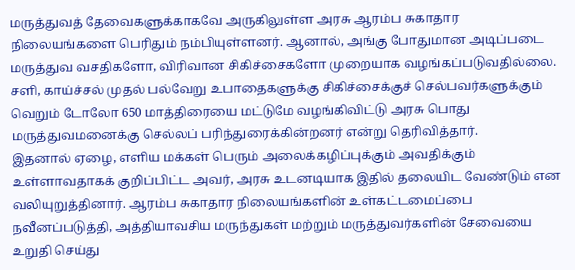மருத்துவத் தேவைகளுக்காகவே அருகிலுள்ள அரசு ஆரம்ப சுகாதார நிலையங்களை பெரிதும் நம்பியுள்ளனர். ஆனால், அங்கு போதுமான அடிப்படை மருத்துவ வசதிகளோ, விரிவான சிகிச்சைகளோ முறையாக வழங்கப்படுவதில்லை. சளி, காய்ச்சல் முதல் பல்வேறு உபாதைகளுக்கு சிகிச்சைக்குச் செல்பவர்களுக்கும் வெறும் டோலோ 650 மாத்திரையை மட்டுமே வழங்கிவிட்டு அரசு பொது மருத்துவமனைக்கு செல்லப் பரிந்துரைக்கின்றனர் என்று தெரிவித்தார்.
இதனால் ஏழை, எளிய மக்கள் பெரும் அலைக்கழிப்புக்கும் அவதிக்கும் உள்ளாவதாகக் குறிப்பிட்ட அவர், அரசு உடனடியாக இதில் தலையிட வேண்டும் என வலியுறுத்தினார். ஆரம்ப சுகாதார நிலையங்களின் உள்கட்டமைப்பை நவீனப்படுத்தி, அத்தியாவசிய மருந்துகள் மற்றும் மருத்துவர்களின் சேவையை உறுதி செய்து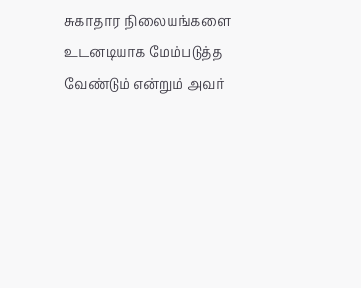சுகாதார நிலையங்களை உடனடியாக மேம்படுத்த வேண்டும் என்றும் அவர்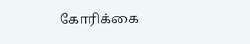கோரிக்கை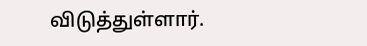விடுத்துள்ளார்.